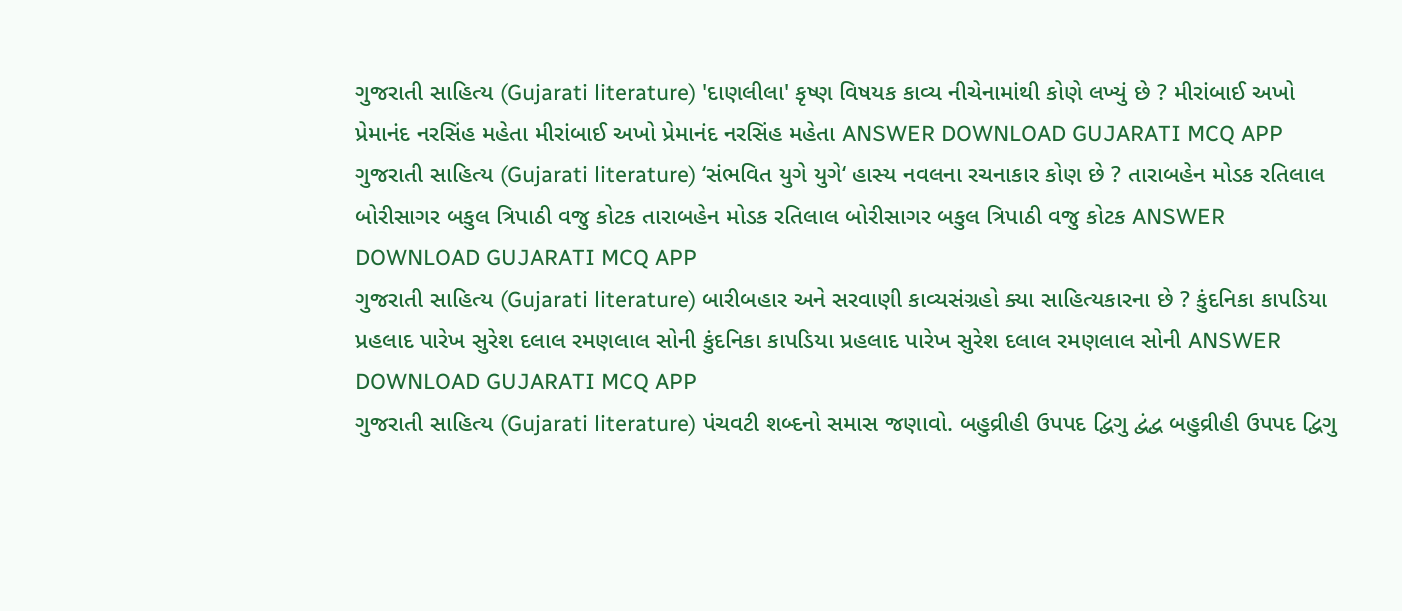ગુજરાતી સાહિત્ય (Gujarati literature) 'દાણલીલા' કૃષ્ણ વિષયક કાવ્ય નીચેનામાંથી કોણે લખ્યું છે ? મીરાંબાઈ અખો પ્રેમાનંદ નરસિંહ મહેતા મીરાંબાઈ અખો પ્રેમાનંદ નરસિંહ મહેતા ANSWER DOWNLOAD GUJARATI MCQ APP
ગુજરાતી સાહિત્ય (Gujarati literature) ‘સંભવિત યુગે યુગે‘ હાસ્ય નવલના રચનાકાર કોણ છે ? તારાબહેન મોડક રતિલાલ બોરીસાગર બકુલ ત્રિપાઠી વજુ કોટક તારાબહેન મોડક રતિલાલ બોરીસાગર બકુલ ત્રિપાઠી વજુ કોટક ANSWER DOWNLOAD GUJARATI MCQ APP
ગુજરાતી સાહિત્ય (Gujarati literature) બારીબહાર અને સરવાણી કાવ્યસંગ્રહો ક્યા સાહિત્યકારના છે ? કુંદનિકા કાપડિયા પ્રહલાદ પારેખ સુરેશ દલાલ રમણલાલ સોની કુંદનિકા કાપડિયા પ્રહલાદ પારેખ સુરેશ દલાલ રમણલાલ સોની ANSWER DOWNLOAD GUJARATI MCQ APP
ગુજરાતી સાહિત્ય (Gujarati literature) પંચવટી શબ્દનો સમાસ જણાવો. બહુવ્રીહી ઉપપદ દ્વિગુ દ્વંદ્વ બહુવ્રીહી ઉપપદ દ્વિગુ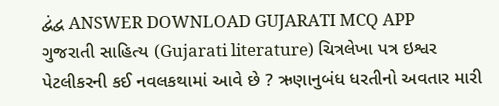દ્વંદ્વ ANSWER DOWNLOAD GUJARATI MCQ APP
ગુજરાતી સાહિત્ય (Gujarati literature) ચિત્રલેખા પત્ર ઇશ્વર પેટલીકરની કઈ નવલકથામાં આવે છે ? ઋણાનુબંધ ધરતીનો અવતાર મારી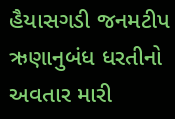હૈયાસગડી જનમટીપ ઋણાનુબંધ ધરતીનો અવતાર મારી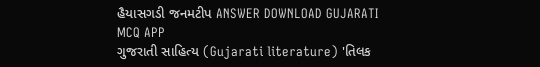હૈયાસગડી જનમટીપ ANSWER DOWNLOAD GUJARATI MCQ APP
ગુજરાતી સાહિત્ય (Gujarati literature) 'તિલક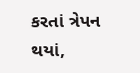કરતાં ત્રેપન થયાં,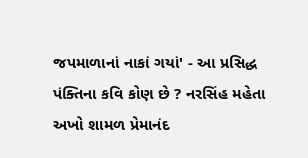જપમાળાનાં નાકાં ગયાં' - આ પ્રસિદ્ધ પંક્તિના કવિ કોણ છે ? નરસિંહ મહેતા અખો શામળ પ્રેમાનંદ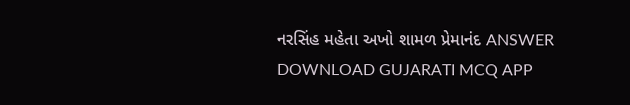નરસિંહ મહેતા અખો શામળ પ્રેમાનંદ ANSWER DOWNLOAD GUJARATI MCQ APP